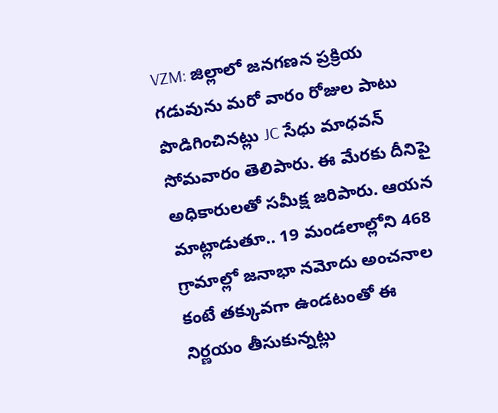VZM: జిల్లాలో జనగణన ప్రక్రియ గడువును మరో వారం రోజుల పాటు పొడిగించినట్లు JC సేధు మాధవన్ సోమవారం తెలిపారు. ఈ మేరకు దీనిపై అధికారులతో సమీక్ష జరిపారు. ఆయన మాట్లాడుతూ.. 19 మండలాల్లోని 468 గ్రామాల్లో జనాభా నమోదు అంచనాల కంటే తక్కువగా ఉండటంతో ఈ నిర్ణయం తీసుకున్నట్లు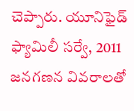చెప్పారు. యూనిఫైడ్ ఫ్యామిలీ సర్వే, 2011 జనగణన వివరాలతో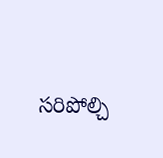సరిపోల్చి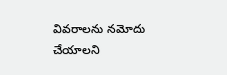వివరాలను నమోదు చేయాలని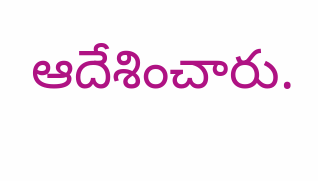ఆదేశించారు.